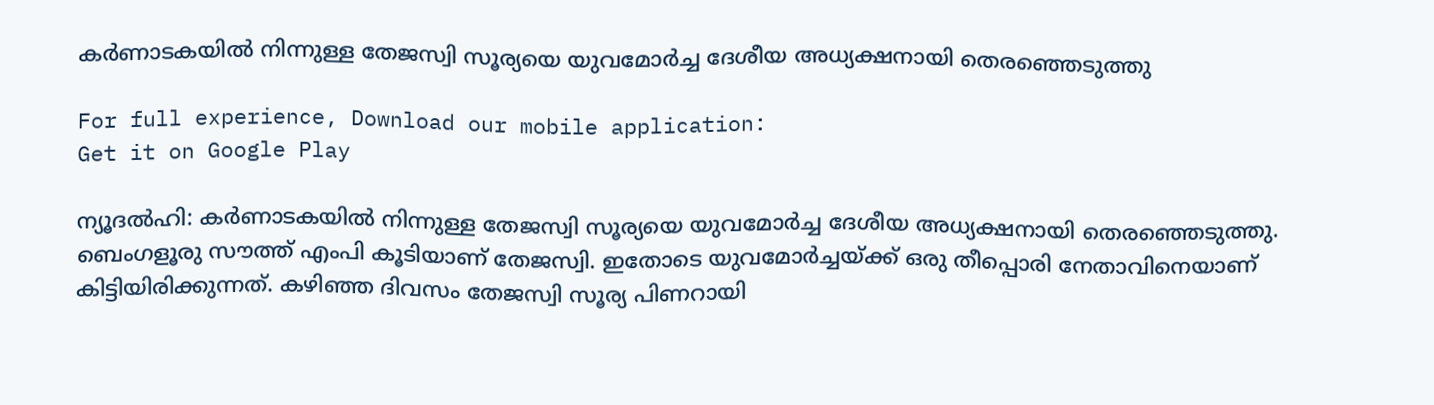കര്‍ണാടകയില്‍ നിന്നുള്ള തേജസ്വി സൂര്യയെ യുവമോര്‍ച്ച ദേശീയ അധ്യക്ഷനായി തെരഞ്ഞെടുത്തു

For full experience, Download our mobile application:
Get it on Google Play

ന്യൂദല്‍ഹി: കര്‍ണാടകയില്‍ നിന്നുള്ള തേജസ്വി സൂര്യയെ യുവമോര്‍ച്ച ദേശീയ അധ്യക്ഷനായി തെരഞ്ഞെടുത്തു. ബെംഗളൂരു സൗത്ത് എംപി കൂടിയാണ് തേജസ്വി. ഇതോടെ യുവമോര്‍ച്ചയ്ക്ക് ഒരു തീപ്പൊരി നേതാവിനെയാണ് കിട്ടിയിരിക്കുന്നത്. കഴിഞ്ഞ ദിവസം തേജസ്വി സൂര്യ പിണറായി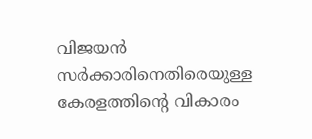വിജയന്‍ സര്‍ക്കാരിനെതിരെയുള്ള കേരളത്തിന്റെ വികാരം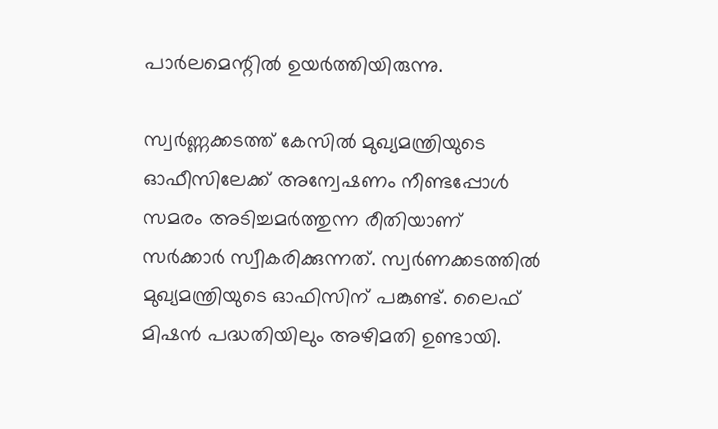പാര്‍ലമെന്റില്‍ ഉയര്‍ത്തിയിരുന്നു.

സ്വര്‍ണ്ണക്കടത്ത് കേസില്‍ മുഖ്യമന്ത്രിയുടെ ഓഫീസിലേക്ക് അന്വേഷണം നീണ്ടപ്പോള്‍ സമരം അടിച്ചമര്‍ത്തുന്ന രീതിയാണ് സര്‍ക്കാര്‍ സ്വീകരിക്കുന്നത്. സ്വര്‍ണക്കടത്തില്‍ മുഖ്യമന്ത്രിയുടെ ഓഫിസിന് പങ്കുണ്ട്. ലൈഫ് മിഷന്‍ പദ്ധതിയിലും അഴിമതി ഉണ്ടായി.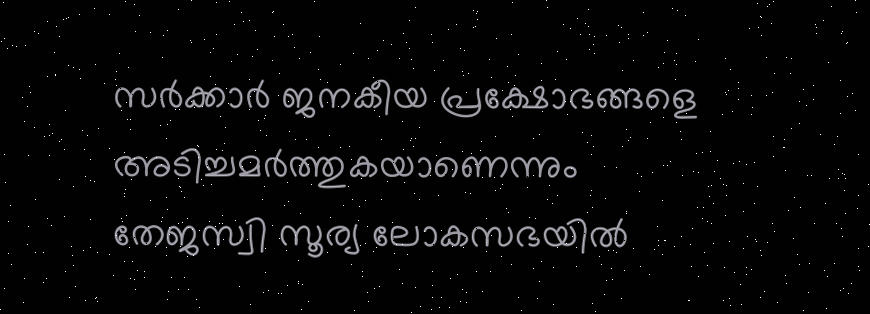സര്‍ക്കാര്‍ ജനകീയ പ്രക്ഷോഭങ്ങളെ അടിച്ചമര്‍ത്തുകയാണെന്നും തേജസ്വി സൂര്യ ലോകസഭയില്‍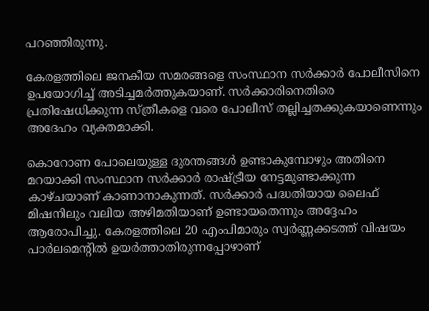പറഞ്ഞിരുന്നു.

കേരളത്തിലെ ജനകീയ സമരങ്ങളെ സംസ്ഥാന സര്‍ക്കാര്‍ പോലീസിനെ ഉപയോഗിച്ച്‌ അടിച്ചമര്‍ത്തുകയാണ്. സര്‍ക്കാരിനെതിരെ പ്രതിഷേധിക്കുന്ന സ്ത്രീകളെ വരെ പോലീസ് തല്ലിച്ചതക്കുകയാണെന്നും അദേഹം വ്യക്തമാക്കി.

കൊറോണ പോലെയുള്ള ദുരന്തങ്ങള്‍ ഉണ്ടാകുമ്പോഴും അതിനെ മറയാക്കി സംസ്ഥാന സര്‍ക്കാര്‍ രാഷ്ട്രീയ നേട്ടമുണ്ടാക്കുന്ന കാഴ്ചയാണ് കാണാനാകുന്നത്. സര്‍ക്കാര്‍ പദ്ധതിയായ ലൈഫ് മിഷനിലും വലിയ അഴിമതിയാണ് ഉണ്ടായതെന്നും അദ്ദേഹം ആരോപിച്ചു. കേരളത്തിലെ 20 എംപിമാരും സ്വര്‍ണ്ണക്കടത്ത് വിഷയം പാര്‍ലമെന്റില്‍ ഉയര്‍ത്താതിരുന്നപ്പോഴാണ്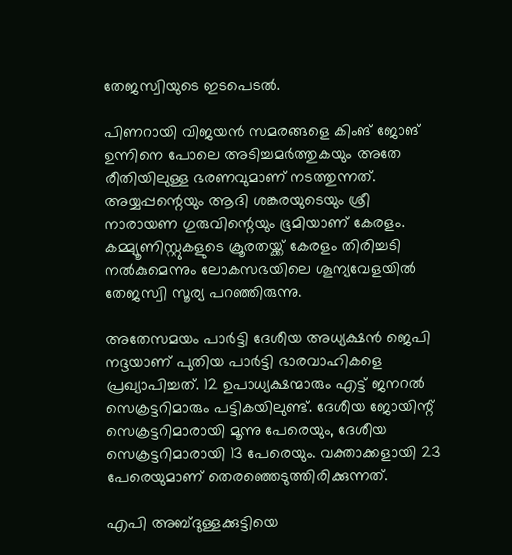തേജസ്വിയുടെ ഇടപെടല്‍.

പിണറായി വിജയന്‍ സമരങ്ങളെ കിംങ് ജോങ് ഉന്നിനെ പോലെ അടിച്ചമര്‍ത്തുകയും അതേ രീതിയിലുള്ള ഭരണവുമാണ് നടത്തുന്നത്. അയ്യപ്പന്റെയും ആദി ശങ്കരയുടെയും ശ്രീ നാരായണ ഗുരുവിന്റെയും ഭൂമിയാണ് കേരളം. കമ്മ്യൂണിസ്റ്റുകളുടെ ക്രൂരതയ്ക്ക് കേരളം തിരിച്ചടി നല്‍കുമെന്നും ലോകസഭയിലെ ശൂന്യവേളയില്‍ തേജസ്വി സൂര്യ പറഞ്ഞിരുന്നു.

അതേസമയം പാര്‍ട്ടി ദേശീയ അധ്യക്ഷന്‍ ജെപി നദ്ദയാണ് പുതിയ പാര്‍ട്ടി ഭാരവാഹികളെ പ്രഖ്യാപിച്ചത്. 12 ഉപാധ്യക്ഷന്മാരും എട്ട് ജനറല്‍ സെക്രട്ടറിമാരും പട്ടികയിലുണ്ട്. ദേശീയ ജോയിന്റ് സെക്രട്ടറിമാരായി മൂന്നു പേരെയും, ദേശീയ സെക്രട്ടറിമാരായി 13 പേരെയും. വക്താക്കളായി 23 പേരെയുമാണ് തെരഞ്ഞെടുത്തിരിക്കുന്നത്.

എപി അബ്ദുള്ളക്കുട്ടിയെ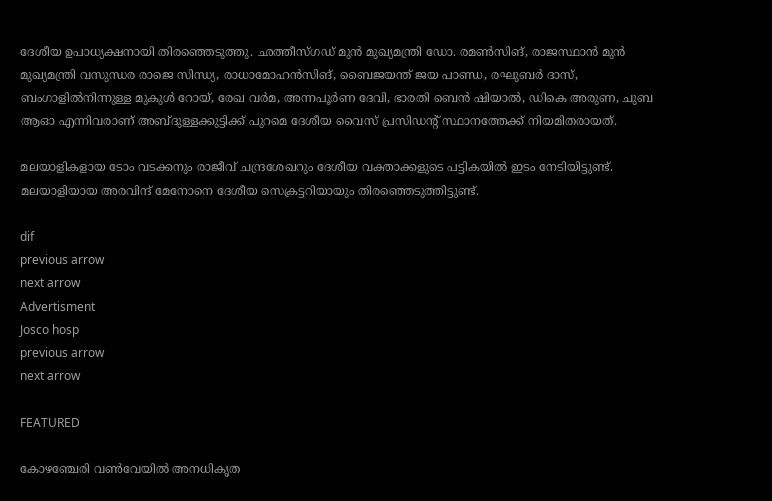ദേശീയ ഉപാധ്യക്ഷനായി തിരഞ്ഞെടുത്തു. ഛത്തീസ്ഗഡ് മുന്‍ മുഖ്യമന്ത്രി ഡോ. രമണ്‍സിങ്, രാജസ്ഥാന്‍ മുന്‍ മുഖ്യമന്ത്രി വസുന്ധര രാജെ സിന്ധ്യ, രാധാമോഹന്‍സിങ്, ബൈജയന്ത് ജയ പാണ്ഡ, രഘുബര്‍ ദാസ്, ബംഗാളില്‍നിന്നുള്ള മുകുള്‍ റോയ്, രേഖ വര്‍മ, അന്നപൂര്‍ണ ദേവി, ഭാരതി ബെന്‍ ഷിയാല്‍, ഡികെ അരുണ, ചുബ ആഓ എന്നിവരാണ് അബ്ദുള്ളക്കുട്ടിക്ക് പുറമെ ദേശീയ വൈസ് പ്രസിഡന്റ് സ്ഥാനത്തേക്ക് നിയമിതരായത്.

മലയാളികളായ ടോം വടക്കനും രാജീവ് ചന്ദ്രശേഖറും ദേശീയ വക്താക്കളുടെ പട്ടികയില്‍ ഇടം നേടിയിട്ടുണ്ട്. മലയാളിയായ അരവിന്ദ് മേനോനെ ദേശീയ സെക്രട്ടറിയായും തിരഞ്ഞെടുത്തിട്ടുണ്ട്.

dif
previous arrow
next arrow
Advertisment
Josco hosp
previous arrow
next arrow

FEATURED

കോഴഞ്ചേരി വണ്‍വേയില്‍ അനധികൃത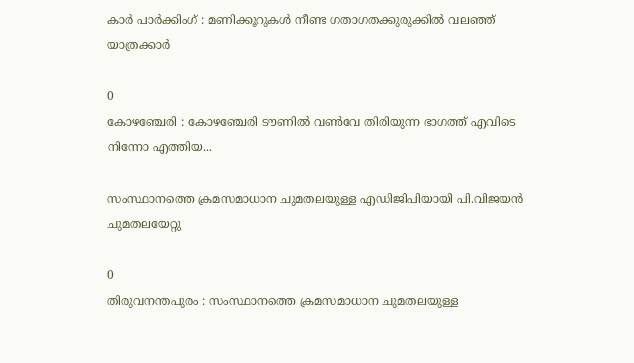കാര്‍ പാര്‍ക്കിംഗ് : മണിക്കൂറുകള്‍ നീണ്ട ഗതാഗതക്കുരുക്കില്‍ വലഞ്ഞ് യാത്രക്കാര്‍

0
കോഴഞ്ചേരി : കോഴഞ്ചേരി ടൗണില്‍ വണ്‍വേ തിരിയുന്ന ഭാഗത്ത് എവിടെ നിന്നോ എത്തിയ...

സംസ്ഥാനത്തെ ക്രമസമാധാന ചുമതലയുള്ള എഡിജിപിയായി പി.വിജയൻ ചുമതലയേറ്റു

0
തിരുവനന്തപുരം : സംസ്ഥാനത്തെ ക്രമസമാധാന ചുമതലയുള്ള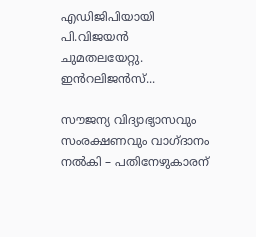എഡിജിപിയായി പി.വിജയൻ ചുമതലയേറ്റു. ഇൻറലിജൻസ്...

സൗജന്യ വിദ്യാഭ്യാസവും സംരക്ഷണവും വാഗ്ദാനം നല്‍കി – പതിനേഴുകാരന്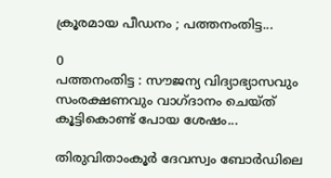ക്രൂരമായ പീഡനം ; പത്തനംതിട്ട...

0
പത്തനംതിട്ട : സൗജന്യ വിദ്യാഭ്യാസവും സംരക്ഷണവും വാഗ്ദാനം ചെയ്ത് കൂട്ടികൊണ്ട് പോയ ശേഷം...

തിരുവിതാംകൂർ ദേവസ്വം ബോർഡിലെ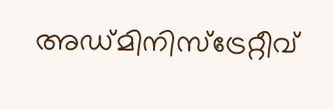അഡ്മിനിസ്ട്രേറ്റീവ്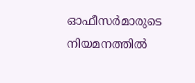ഓഫീസർമാരുടെ നിയമനത്തിൽ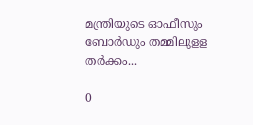മന്ത്രിയുടെ ഓഫീസും ബോർഡും തമ്മിലുളള തർക്കം...

0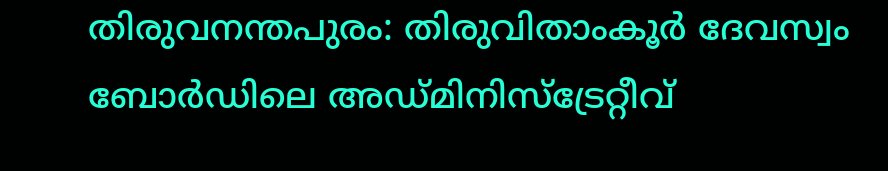തിരുവനന്തപുരം: തിരുവിതാംകൂർ ദേവസ്വം ബോർഡിലെ അഡ്മിനിസ്ട്രേറ്റീവ്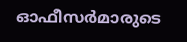ഓഫീസർമാരുടെ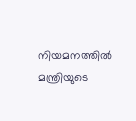നിയമനത്തിൽ മന്ത്രിയുടെ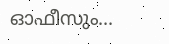ഓഫീസും...